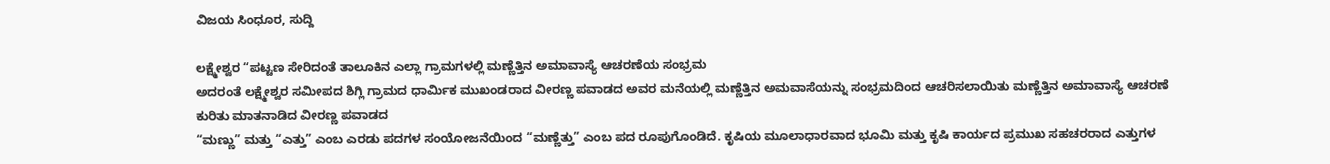ವಿಜಯ ಸಿಂಧೂರ, ಸುದ್ದಿ

ಲಕ್ಷ್ಮೇಶ್ವರ “ಪಟ್ಟಣ ಸೇರಿದಂತೆ ತಾಲೂಕಿನ ಎಲ್ಲಾ ಗ್ರಾಮಗಳಲ್ಲಿ ಮಣ್ಣೆತ್ತಿನ ಅಮಾವಾಸ್ಯೆ ಆಚರಣೆಯ ಸಂಭ್ರಮ
ಅದರಂತೆ ಲಕ್ಷ್ಮೇಶ್ವರ ಸಮೀಪದ ಶಿಗ್ಲಿ ಗ್ರಾಮದ ಧಾರ್ಮಿಕ ಮುಖಂಡರಾದ ವೀರಣ್ಣ ಪವಾಡದ ಅವರ ಮನೆಯಲ್ಲಿ ಮಣ್ಣೆತ್ತಿನ ಅಮವಾಸೆಯನ್ನು ಸಂಭ್ರಮದಿಂದ ಆಚರಿಸಲಾಯಿತು ಮಣ್ಣೆತ್ತಿನ ಅಮಾವಾಸ್ಯೆ ಆಚರಣೆ ಕುರಿತು ಮಾತನಾಡಿದ ವೀರಣ್ಣ ಪವಾಡದ
“ಮಣ್ಣು” ಮತ್ತು “ಎತ್ತು” ಎಂಬ ಎರಡು ಪದಗಳ ಸಂಯೋಜನೆಯಿಂದ “ಮಣ್ಣೆತ್ತು” ಎಂಬ ಪದ ರೂಪುಗೊಂಡಿದೆ. ಕೃಷಿಯ ಮೂಲಾಧಾರವಾದ ಭೂಮಿ ಮತ್ತು ಕೃಷಿ ಕಾರ್ಯದ ಪ್ರಮುಖ ಸಹಚರರಾದ ಎತ್ತುಗಳ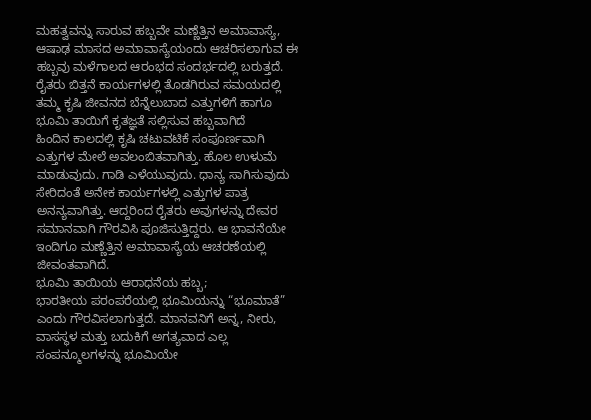ಮಹತ್ವವನ್ನು ಸಾರುವ ಹಬ್ಬವೇ ಮಣ್ಣೆತ್ತಿನ ಅಮಾವಾಸ್ಯೆ, ಆಷಾಢ ಮಾಸದ ಅಮಾವಾಸ್ಯೆಯಂದು ಆಚರಿಸಲಾಗುವ ಈ ಹಬ್ಬವು ಮಳೆಗಾಲದ ಆರಂಭದ ಸಂದರ್ಭದಲ್ಲಿ ಬರುತ್ತದೆ. ರೈತರು ಬಿತ್ತನೆ ಕಾರ್ಯಗಳಲ್ಲಿ ತೊಡಗಿರುವ ಸಮಯದಲ್ಲಿ ತಮ್ಮ ಕೃಷಿ ಜೀವನದ ಬೆನ್ನೆಲುಬಾದ ಎತ್ತುಗಳಿಗೆ ಹಾಗೂ ಭೂಮಿ ತಾಯಿಗೆ ಕೃತಜ್ಞತೆ ಸಲ್ಲಿಸುವ ಹಬ್ಬವಾಗಿದೆ
ಹಿಂದಿನ ಕಾಲದಲ್ಲಿ ಕೃಷಿ ಚಟುವಟಿಕೆ ಸಂಪೂರ್ಣವಾಗಿ ಎತ್ತುಗಳ ಮೇಲೆ ಅವಲಂಬಿತವಾಗಿತ್ತು. ಹೊಲ ಉಳುಮೆ ಮಾಡುವುದು. ಗಾಡಿ ಎಳೆಯುವುದು. ಧಾನ್ಯ ಸಾಗಿಸುವುದು ಸೇರಿದಂತೆ ಅನೇಕ ಕಾರ್ಯಗಳಲ್ಲಿ ಎತ್ತುಗಳ ಪಾತ್ರ ಅನನ್ಯವಾಗಿತ್ತು. ಆದ್ದರಿಂದ ರೈತರು ಅವುಗಳನ್ನು ದೇವರ ಸಮಾನವಾಗಿ ಗೌರವಿಸಿ ಪೂಜಿಸುತ್ತಿದ್ದರು. ಆ ಭಾವನೆಯೇ ಇಂದಿಗೂ ಮಣ್ಣೆತ್ತಿನ ಅಮಾವಾಸ್ಯೆಯ ಆಚರಣೆಯಲ್ಲಿ ಜೀವಂತವಾಗಿದೆ.
ಭೂಮಿ ತಾಯಿಯ ಆರಾಧನೆಯ ಹಬ್ಬ;
ಭಾರತೀಯ ಪರಂಪರೆಯಲ್ಲಿ ಭೂಮಿಯನ್ನು “ಭೂಮಾತೆ” ಎಂದು ಗೌರವಿಸಲಾಗುತ್ತದೆ. ಮಾನವನಿಗೆ ಅನ್ನ, ನೀರು, ವಾಸಸ್ಥಳ ಮತ್ತು ಬದುಕಿಗೆ ಅಗತ್ಯವಾದ ಎಲ್ಲ ಸಂಪನ್ಮೂಲಗಳನ್ನು ಭೂಮಿಯೇ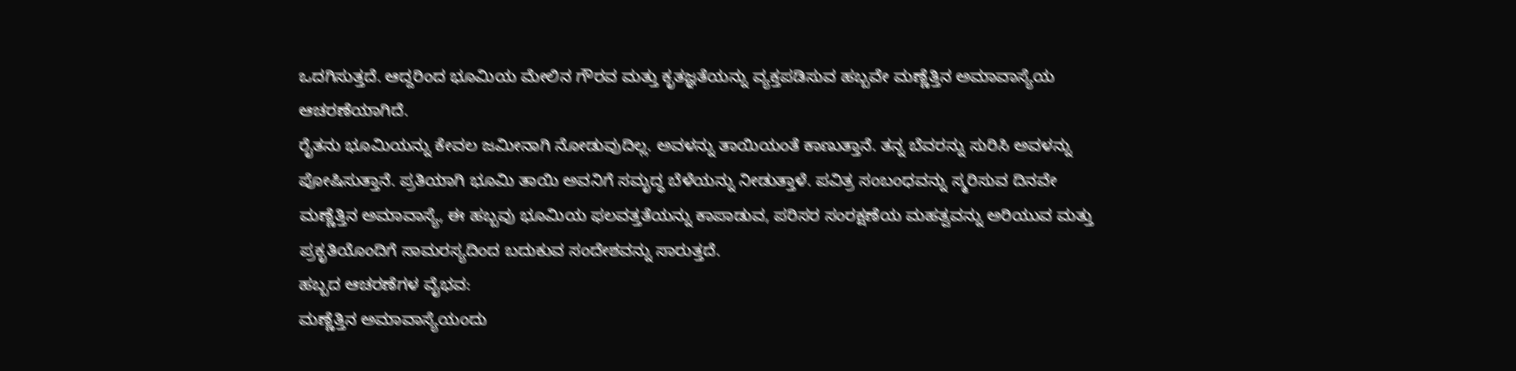ಒದಗಿಸುತ್ತದೆ. ಆದ್ದರಿಂದ ಭೂಮಿಯ ಮೇಲಿನ ಗೌರವ ಮತ್ತು ಕೃತಜ್ಞತೆಯನ್ನು ವ್ಯಕ್ತಪಡಿಸುವ ಹಬ್ಬವೇ ಮಣ್ಣೆತ್ತಿನ ಅಮಾವಾಸ್ಯೆಯ ಆಚರಣೆಯಾಗಿದೆ.
ರೈತನು ಭೂಮಿಯನ್ನು ಕೇವಲ ಜಮೀನಾಗಿ ನೋಡುವುದಿಲ್ಲ. ಅವಳನ್ನು ತಾಯಿಯಂತೆ ಕಾಣುತ್ತಾನೆ. ತನ್ನ ಬೆವರನ್ನು ಸುರಿಸಿ ಅವಳನ್ನು ಪೋಷಿಸುತ್ತಾನೆ. ಪ್ರತಿಯಾಗಿ ಭೂಮಿ ತಾಯಿ ಅವನಿಗೆ ಸಮೃದ್ಧ ಬೆಳೆಯನ್ನು ನೀಡುತ್ತಾಳೆ. ಪವಿತ್ರ ಸಂಬಂಧವನ್ನು ಸ್ಮರಿಸುವ ದಿನವೇ ಮಣ್ಣೆತ್ತಿನ ಅಮಾವಾಸ್ಯೆ, ಈ ಹಬ್ಬವು ಭೂಮಿಯ ಫಲವತ್ತತೆಯನ್ನು ಕಾಪಾಡುವ, ಪರಿಸರ ಸಂರಕ್ಷಣೆಯ ಮಹತ್ವವನ್ನು ಅರಿಯುವ ಮತ್ತು ಪ್ರಕೃತಿಯೊಂದಿಗೆ ಸಾಮರಸ್ಯದಿಂದ ಬದುಕುವ ಸಂದೇಶವನ್ನು ಸಾರುತ್ತದೆ.
ಹಬ್ಬದ ಆಚರಣೆಗಳ ವೈಭವ:
ಮಣ್ಣೆತ್ತಿನ ಅಮಾವಾಸ್ಯೆಯಂದು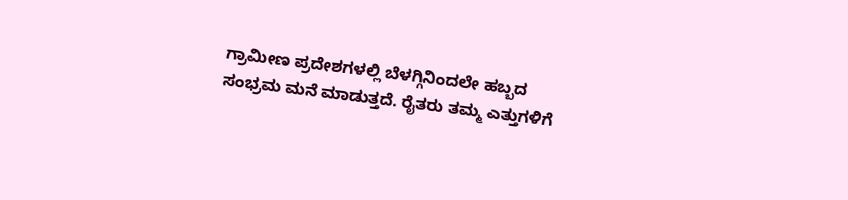ಗ್ರಾಮೀಣ ಪ್ರದೇಶಗಳಲ್ಲಿ ಬೆಳಗ್ಗಿನಿಂದಲೇ ಹಬ್ಬದ ಸಂಭ್ರಮ ಮನೆ ಮಾಡುತ್ತದೆ. ರೈತರು ತಮ್ಮ ಎತ್ತುಗಳಿಗೆ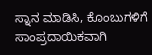ಸ್ನಾನ ಮಾಡಿಸಿ, ಕೊಂಬುಗಳಿಗೆ ಸಾಂಪ್ರದಾಯಿಕವಾಗಿ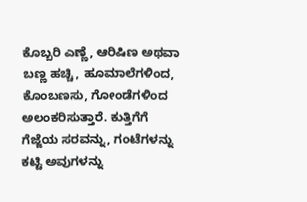ಕೊಬ್ಬರಿ ಎಣ್ಣೆ, ಆರಿಷಿಣ ಅಥವಾ ಬಣ್ಣ ಹಚ್ಚಿ, ಹೂಮಾಲೆಗಳಿಂದ, ಕೊಂಬಣಸು, ಗೋಂಡೆಗಳಿಂದ ಅಲಂಕರಿಸುತ್ತಾರೆ. ಕುತ್ತಿಗೆಗೆ ಗೆಜ್ಜೆಯ ಸರವನ್ನು, ಗಂಟೆಗಳನ್ನು ಕಟ್ಟಿ ಅವುಗಳನ್ನು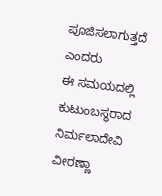ಪೂಜಿಸಲಾಗುತ್ತದೆ ಎಂದರು
ಈ ಸಮಯದಲ್ಲಿ ಕುಟುಂಬಸ್ಥರಾದ ನಿರ್ಮಲಾದೇವಿ ವೀರಣ್ಣಾ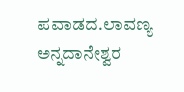ಪವಾಡದ.ಲಾವಣ್ಯ ಅನ್ನದಾನೇಶ್ವರ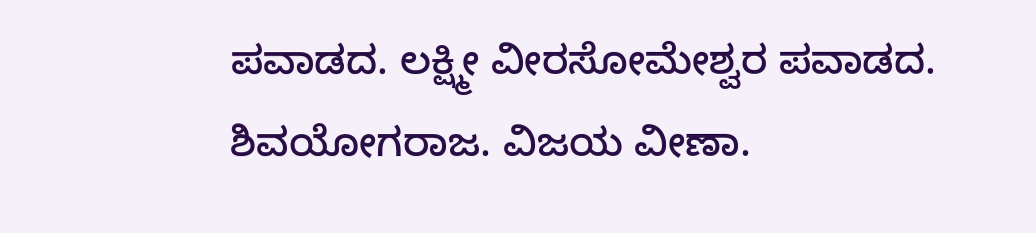ಪವಾಡದ. ಲಕ್ಷ್ಮೀ ವೀರಸೋಮೇಶ್ವರ ಪವಾಡದ.
ಶಿವಯೋಗರಾಜ. ವಿಜಯ ವೀಣಾ.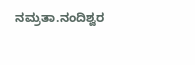ನಮ್ರತಾ.ನಂದಿಶ್ವರ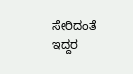ಸೇರಿದಂತೆ ಇದ್ದರ